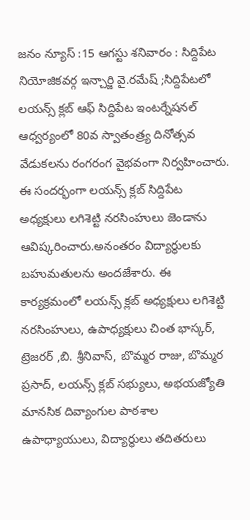జనం న్యూస్ :15 ఆగస్టు శనివారం : సిద్దిపేట నియోజికవర్గ ఇన్చార్జి వై.రమేష్ ;సిద్దిపేటలో లయన్స్ క్లబ్ ఆఫ్ సిద్దిపేట ఇంటర్నేషనల్ ఆధ్వర్యంలో 80వ స్వాతంత్ర్య దినోత్సవ వేడుకలను రంగరంగ వైభవంగా నిర్వహించారు. ఈ సందర్భంగా లయన్స్ క్లబ్ సిద్దిపేట అధ్యక్షులు లగిశెట్టి నరసింహులు జెండాను ఆవిష్కరించారు.అనంతరం విద్యార్థులకు బహుమతులను అందజేశారు. ఈ కార్యక్రమంలో లయన్స్ క్లబ్ అధ్యక్షులు లగిశెట్టి నరసింహులు, ఉపాధ్యక్షులు చింత భాస్కర్, ట్రెజరర్ ,బి. శ్రీనివాస్, బొమ్మర రాజు, బొమ్మర ప్రసాద్, లయన్స్ క్లబ్ సభ్యులు, అభయజ్యోతి మానసిక దివ్యాంగుల పాఠశాల ఉపాధ్యాయులు, విద్యార్థులు తదితరులు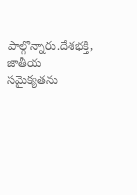పాల్గొన్నారు.దేశభక్తి, జాతీయ సమైక్యతను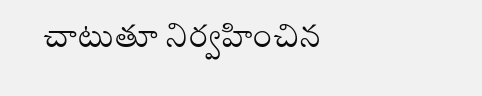చాటుతూ నిర్వహించిన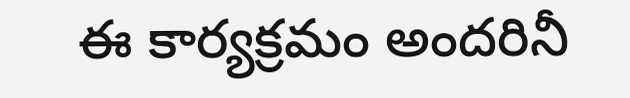ఈ కార్యక్రమం అందరినీ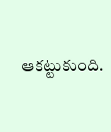ఆకట్టుకుంది.